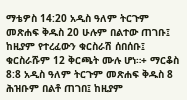ማቴዎስ 14:20 አዲስ ዓለም ትርጉም መጽሐፍ ቅዱስ 20 ሁሉም በልተው ጠገቡ፤ ከዚያም የተረፈውን ቁርስራሽ ሰበሰቡ፤ ቁርስራሹም 12 ቅርጫት ሙሉ ሆነ።+ ማርቆስ 8:8 አዲስ ዓለም ትርጉም መጽሐፍ ቅዱስ 8 ሕዝቡም በልቶ ጠገበ፤ ከዚያም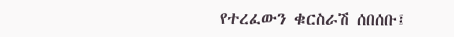የተረፈውን ቁርስራሽ ሰበሰቡ፤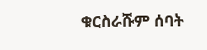ቁርስራሹም ሰባት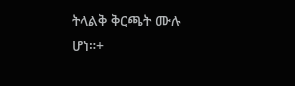ትላልቅ ቅርጫት ሙሉ ሆነ።+